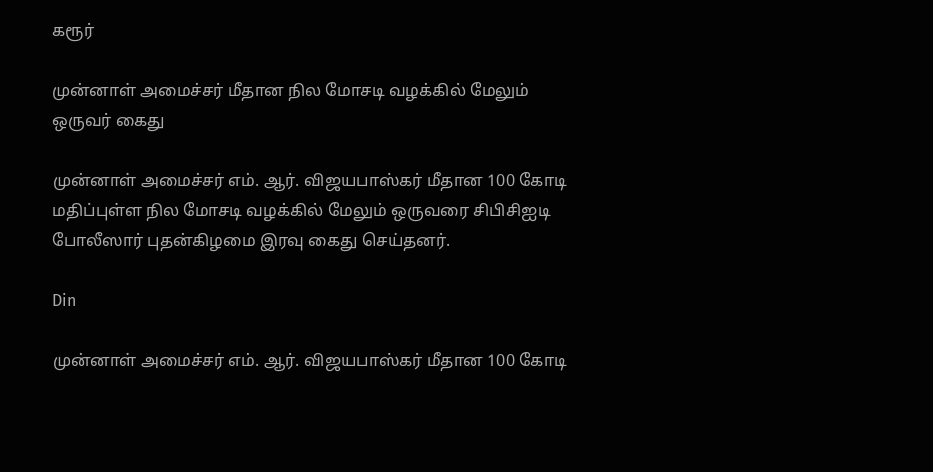கரூர்

முன்னாள் அமைச்சர் மீதான நில மோசடி வழக்கில் மேலும் ஒருவர் கைது

முன்னாள் அமைச்சர் எம். ஆர். விஜயபாஸ்கர் மீதான 100 கோடி மதிப்புள்ள நில மோசடி வழக்கில் மேலும் ஒருவரை சிபிசிஐடி போலீஸார் புதன்கிழமை இரவு கைது செய்தனர்.

Din

முன்னாள் அமைச்சர் எம். ஆர். விஜயபாஸ்கர் மீதான 100 கோடி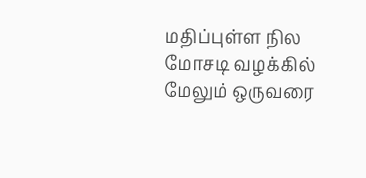மதிப்புள்ள நில மோசடி வழக்கில் மேலும் ஒருவரை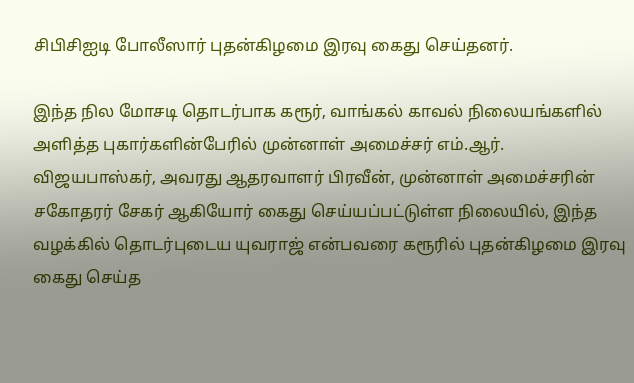சிபிசிஐடி போலீஸார் புதன்கிழமை இரவு கைது செய்தனர்.

இந்த நில மோசடி தொடர்பாக கரூர், வாங்கல் காவல் நிலையங்களில் அளித்த புகார்களின்பேரில் முன்னாள் அமைச்சர் எம்.ஆர். விஜயபாஸ்கர், அவரது ஆதரவாளர் பிரவீன், முன்னாள் அமைச்சரின் சகோதரர் சேகர் ஆகியோர் கைது செய்யப்பட்டுள்ள நிலையில், இந்த வழக்கில் தொடர்புடைய யுவராஜ் என்பவரை கரூரில் புதன்கிழமை இரவு கைது செய்த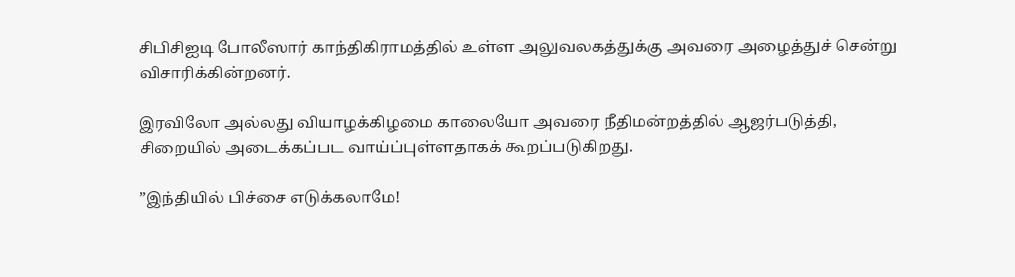சிபிசிஐடி போலீஸார் காந்திகிராமத்தில் உள்ள அலுவலகத்துக்கு அவரை அழைத்துச் சென்று விசாரிக்கின்றனர்.

இரவிலோ அல்லது வியாழக்கிழமை காலையோ அவரை நீதிமன்றத்தில் ஆஜர்படுத்தி, சிறையில் அடைக்கப்பட வாய்ப்புள்ளதாகக் கூறப்படுகிறது.

”இந்தியில் பிச்சை எடுக்கலாமே!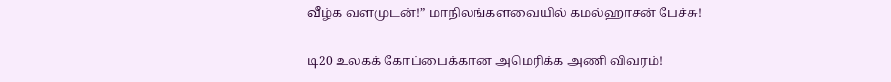வீழ்க வளமுடன்!” மாநிலங்களவையில் கமல்ஹாசன் பேச்சு!

டி20 உலகக் கோப்பைக்கான அமெரிக்க அணி விவரம்!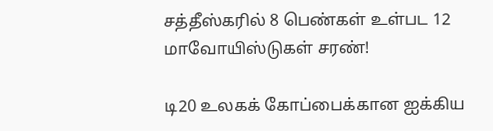சத்தீஸ்கரில் 8 பெண்கள் உள்பட 12 மாவோயிஸ்டுகள் சரண்!

டி20 உலகக் கோப்பைக்கான ஐக்கிய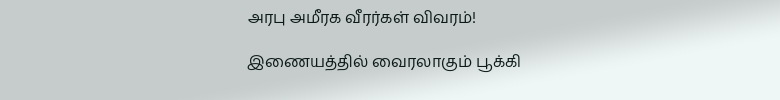அரபு அமீரக வீரர்கள் விவரம்!

இணையத்தில் வைரலாகும் பூக்கி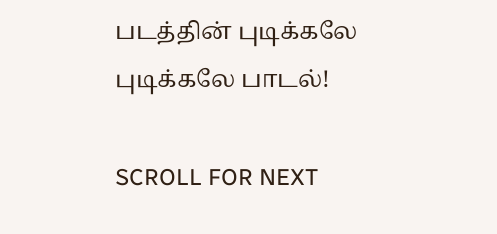படத்தின் புடிக்கலே புடிக்கலே பாடல்!

SCROLL FOR NEXT